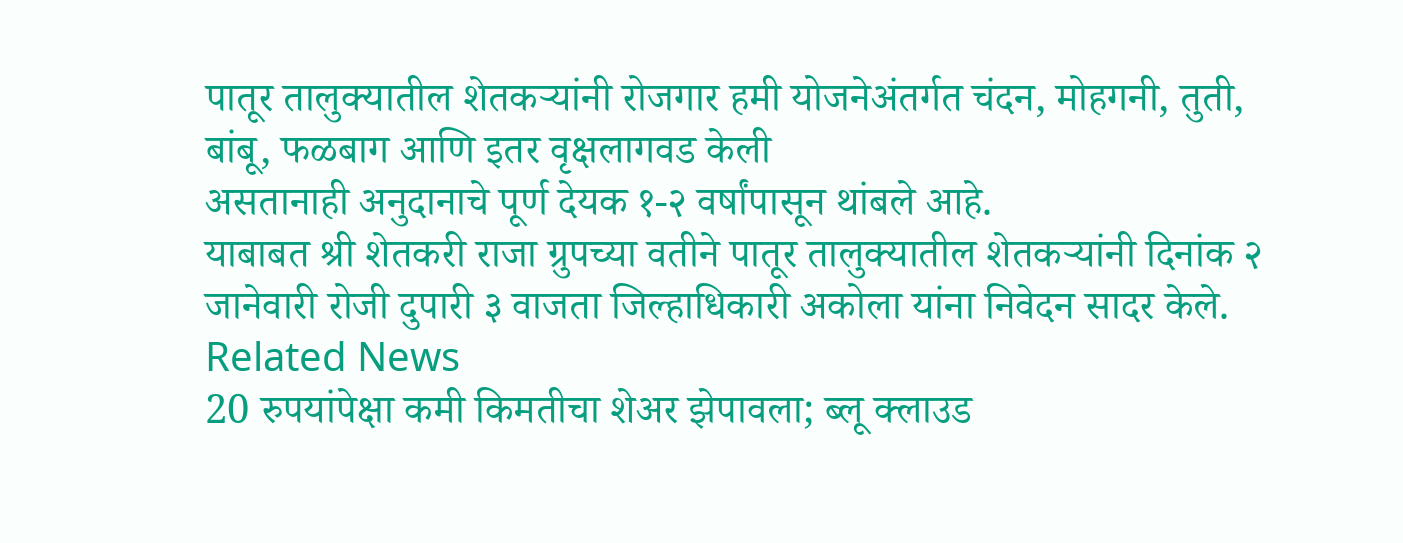पातूर तालुक्यातील शेतकऱ्यांनी रोजगार हमी योजनेअंतर्गत चंदन, मोहगनी, तुती, बांबू, फळबाग आणि इतर वृक्षलागवड केली
असतानाही अनुदानाचे पूर्ण देयक १-२ वर्षांपासून थांबले आहे.
याबाबत श्री शेतकरी राजा ग्रुपच्या वतीने पातूर तालुक्यातील शेतकऱ्यांनी दिनांक २ जानेवारी रोजी दुपारी ३ वाजता जिल्हाधिकारी अकोला यांना निवेदन सादर केले.
Related News
20 रुपयांपेक्षा कमी किमतीचा शेअर झेपावला; ब्लू क्लाउड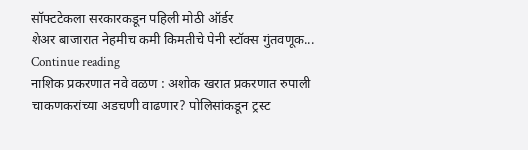सॉफ्टटेकला सरकारकडून पहिली मोठी ऑर्डर
शेअर बाजारात नेहमीच कमी किमतीचे पेनी स्टॉक्स गुंतवणूक...
Continue reading
नाशिक प्रकरणात नवे वळण : अशोक खरात प्रकरणात रुपाली चाकणकरांच्या अडचणी वाढणार? पोलिसांकडून ट्रस्ट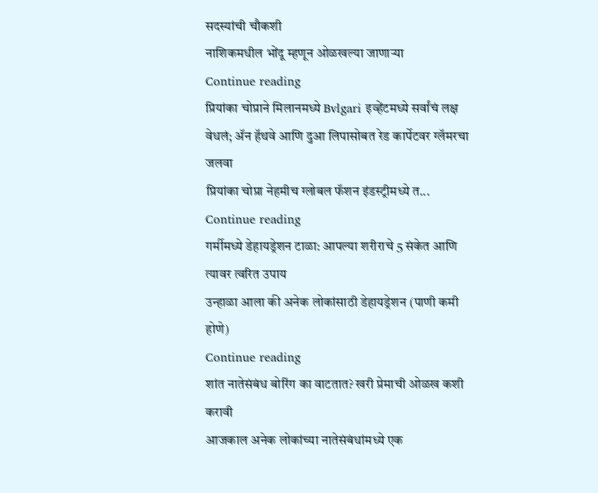सदस्यांची चौकशी
नाशिकमधील भोंदू म्हणून ओळखल्या जाणाऱ्या
Continue reading
प्रियांका चोप्राने मिलानमध्ये Bvlgari इव्हेंटमध्ये सर्वांचं लक्ष वेधलं; ॲन हॅथवे आणि दुआ लिपासोबत रेड कार्पेटवर ग्लॅमरचा जलवा
प्रियांका चोप्रा नेहमीच ग्लोबल फॅशन इंडस्ट्रीमध्ये त...
Continue reading
गर्मीमध्ये डेहायड्रेशन टाळा: आपल्या शरीराचे 5 संकेत आणि त्यावर त्वरित उपाय
उन्हाळा आला की अनेक लोकांसाठी डेहायड्रेशन (पाणी कमी होणे)
Continue reading
शांत नातेसंबंध बोरिंग का वाटतात? खरी प्रेमाची ओळख कशी करावी
आजकाल अनेक लोकांच्या नातेसंबंधांमध्ये एक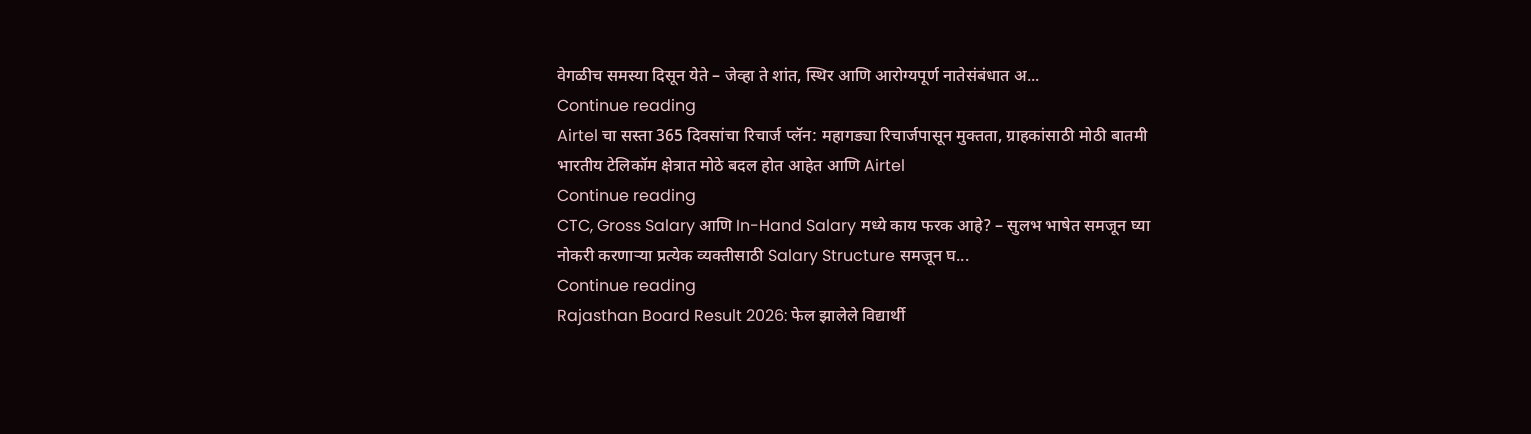वेगळीच समस्या दिसून येते – जेव्हा ते शांत, स्थिर आणि आरोग्यपूर्ण नातेसंबंधात अ...
Continue reading
Airtel चा सस्ता 365 दिवसांचा रिचार्ज प्लॅन: महागड्या रिचार्जपासून मुक्तता, ग्राहकांसाठी मोठी बातमी
भारतीय टेलिकॉम क्षेत्रात मोठे बदल होत आहेत आणि Airtel
Continue reading
CTC, Gross Salary आणि In-Hand Salary मध्ये काय फरक आहे? – सुलभ भाषेत समजून घ्या
नोकरी करणाऱ्या प्रत्येक व्यक्तीसाठी Salary Structure समजून घ...
Continue reading
Rajasthan Board Result 2026: फेल झालेले विद्यार्थी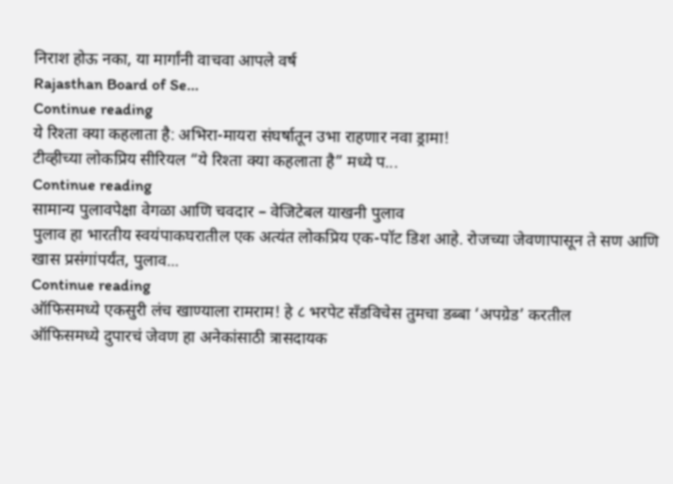निराश होऊ नका, या मार्गांनी वाचवा आपले वर्ष
Rajasthan Board of Se...
Continue reading
ये रिश्ता क्या कहलाता है: अभिरा-मायरा संघर्षातून उभा राहणार नवा ड्रामा!
टीव्हीच्या लोकप्रिय सीरियल “ये रिश्ता क्या कहलाता है” मध्ये प...
Continue reading
सामान्य पुलावपेक्षा वेगळा आणि चवदार – वेजिटेबल याखनी पुलाव
पुलाव हा भारतीय स्वयंपाकघरातील एक अत्यंत लोकप्रिय एक-पॉट डिश आहे. रोजच्या जेवणापासून ते सण आणि खास प्रसंगांपर्यंत, पुलाव...
Continue reading
ऑफिसमध्ये एकसुरी लंच खाण्याला रामराम! हे ८ भरपेट सँडविचेस तुमचा डब्बा ‘अपग्रेड’ करतील
ऑफिसमध्ये दुपारचं जेवण हा अनेकांसाठी त्रासदायक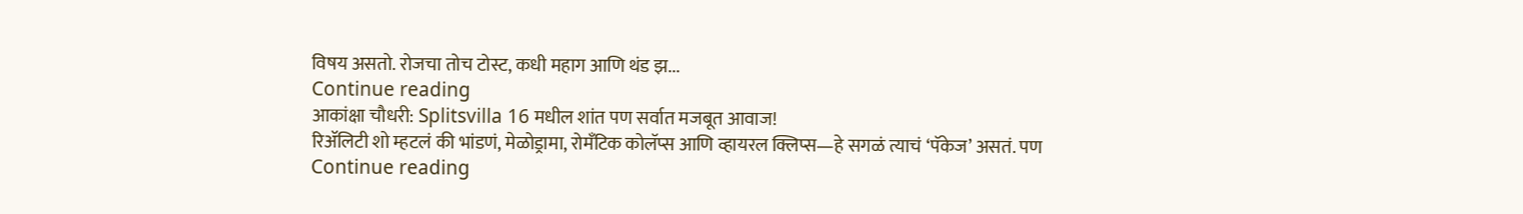विषय असतो. रोजचा तोच टोस्ट, कधी महाग आणि थंड झ...
Continue reading
आकांक्षा चौधरी: Splitsvilla 16 मधील शांत पण सर्वात मजबूत आवाज!
रिॲलिटी शो म्हटलं की भांडणं, मेळोड्रामा, रोमँटिक कोलॅप्स आणि व्हायरल क्लिप्स—हे सगळं त्याचं ‘पॅकेज’ असतं. पण
Continue reading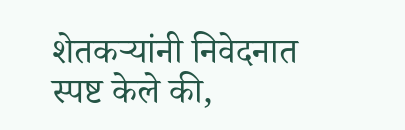शेतकऱ्यांनी निवेदनात स्पष्ट केले की,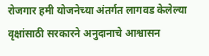रोजगार हमी योजनेच्या अंतर्गत लागवड केलेल्या वृक्षांसाठी सरकारने अनुदानाचे आश्वासन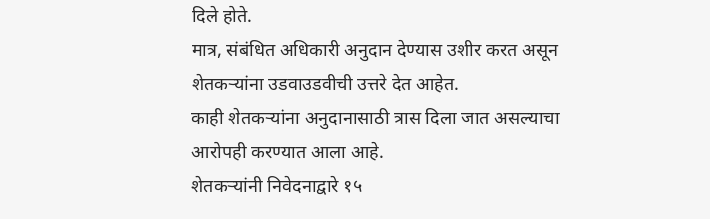दिले होते.
मात्र, संबंधित अधिकारी अनुदान देण्यास उशीर करत असून शेतकऱ्यांना उडवाउडवीची उत्तरे देत आहेत.
काही शेतकऱ्यांना अनुदानासाठी त्रास दिला जात असल्याचा आरोपही करण्यात आला आहे.
शेतकऱ्यांनी निवेदनाद्वारे १५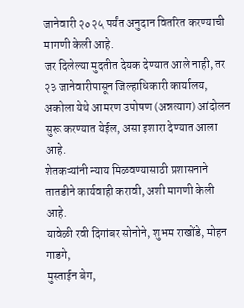जानेवारी २०२५ पर्यंत अनुदान वितरित करण्याची मागणी केली आहे.
जर दिलेल्या मुदतीत देयक देण्यात आले नाही, तर २३ जानेवारीपासून जिल्हाधिकारी कार्यालय,
अकोला येथे आमरण उपोषण (अन्नत्याग) आंदोलन सुरू करण्यात येईल, असा इशारा देण्यात आला आहे.
शेतकऱ्यांनी न्याय मिळवण्यासाठी प्रशासनाने तातडीने कार्यवाही करावी, अशी मागणी केली आहे.
यावेळी रवी दिगांबर सोनोने, शुभम राखोंडे, मोहन गाडगे,
मुस्ताईन बेग,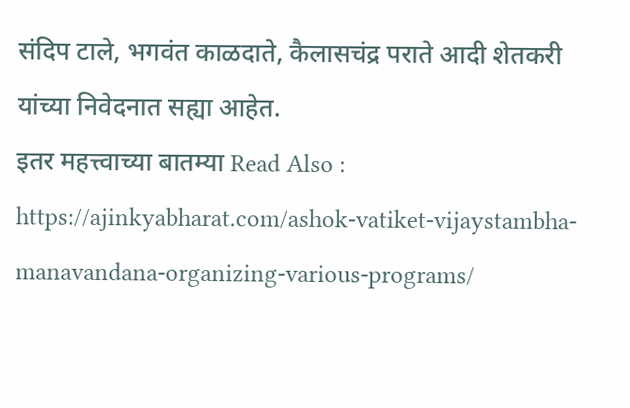संदिप टाले, भगवंत काळदाते, कैलासचंद्र पराते आदी शेतकरी यांच्या निवेदनात सह्या आहेत.
इतर महत्त्वाच्या बातम्या Read Also : https://ajinkyabharat.com/ashok-vatiket-vijaystambha-manavandana-organizing-various-programs/